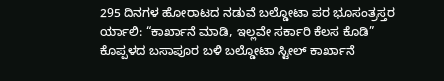295 ದಿನಗಳ ಹೋರಾಟದ ನಡುವೆ ಬಲ್ಡೋಟಾ ಪರ ಭೂಸಂತ್ರಸ್ತರ ರ್ಯಾಲಿ: “ಕಾರ್ಖಾನೆ ಮಾಡಿ, ಇಲ್ಲವೇ ಸರ್ಕಾರಿ ಕೆಲಸ ಕೊಡಿ”
ಕೊಪ್ಪಳದ ಬಸಾಪೂರ ಬಳಿ ಬಲ್ಡೋಟಾ ಸ್ಟೀಲ್ ಕಾರ್ಖಾನೆ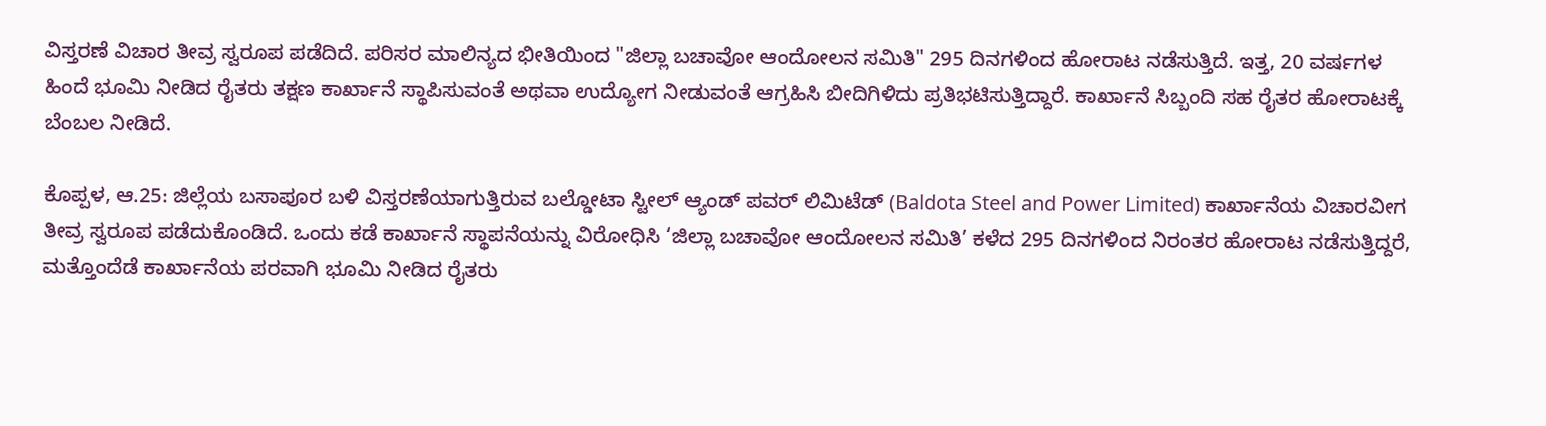ವಿಸ್ತರಣೆ ವಿಚಾರ ತೀವ್ರ ಸ್ವರೂಪ ಪಡೆದಿದೆ. ಪರಿಸರ ಮಾಲಿನ್ಯದ ಭೀತಿಯಿಂದ "ಜಿಲ್ಲಾ ಬಚಾವೋ ಆಂದೋಲನ ಸಮಿತಿ" 295 ದಿನಗಳಿಂದ ಹೋರಾಟ ನಡೆಸುತ್ತಿದೆ. ಇತ್ತ, 20 ವರ್ಷಗಳ ಹಿಂದೆ ಭೂಮಿ ನೀಡಿದ ರೈತರು ತಕ್ಷಣ ಕಾರ್ಖಾನೆ ಸ್ಥಾಪಿಸುವಂತೆ ಅಥವಾ ಉದ್ಯೋಗ ನೀಡುವಂತೆ ಆಗ್ರಹಿಸಿ ಬೀದಿಗಿಳಿದು ಪ್ರತಿಭಟಿಸುತ್ತಿದ್ದಾರೆ. ಕಾರ್ಖಾನೆ ಸಿಬ್ಬಂದಿ ಸಹ ರೈತರ ಹೋರಾಟಕ್ಕೆ ಬೆಂಬಲ ನೀಡಿದೆ.

ಕೊಪ್ಪಳ, ಆ.25: ಜಿಲ್ಲೆಯ ಬಸಾಪೂರ ಬಳಿ ವಿಸ್ತರಣೆಯಾಗುತ್ತಿರುವ ಬಲ್ಡೋಟಾ ಸ್ಟೀಲ್ ಆ್ಯಂಡ್ ಪವರ್ ಲಿಮಿಟೆಡ್ (Baldota Steel and Power Limited) ಕಾರ್ಖಾನೆಯ ವಿಚಾರವೀಗ ತೀವ್ರ ಸ್ವರೂಪ ಪಡೆದುಕೊಂಡಿದೆ. ಒಂದು ಕಡೆ ಕಾರ್ಖಾನೆ ಸ್ಥಾಪನೆಯನ್ನು ವಿರೋಧಿಸಿ ‘ಜಿಲ್ಲಾ ಬಚಾವೋ ಆಂದೋಲನ ಸಮಿತಿ’ ಕಳೆದ 295 ದಿನಗಳಿಂದ ನಿರಂತರ ಹೋರಾಟ ನಡೆಸುತ್ತಿದ್ದರೆ, ಮತ್ತೊಂದೆಡೆ ಕಾರ್ಖಾನೆಯ ಪರವಾಗಿ ಭೂಮಿ ನೀಡಿದ ರೈತರು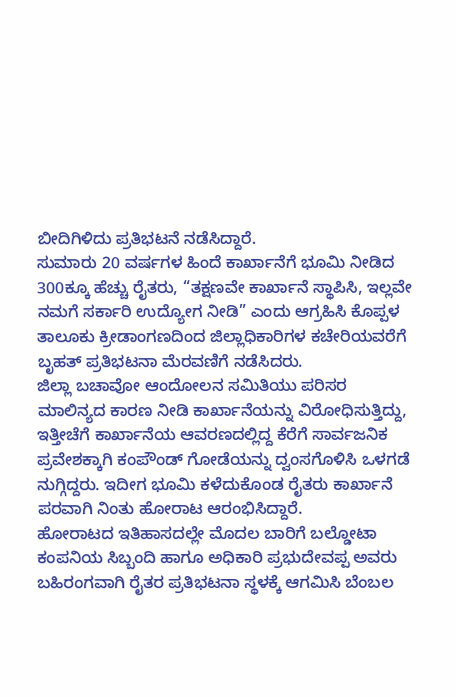ಬೀದಿಗಿಳಿದು ಪ್ರತಿಭಟನೆ ನಡೆಸಿದ್ದಾರೆ.
ಸುಮಾರು 20 ವರ್ಷಗಳ ಹಿಂದೆ ಕಾರ್ಖಾನೆಗೆ ಭೂಮಿ ನೀಡಿದ 300ಕ್ಕೂ ಹೆಚ್ಚು ರೈತರು, “ತಕ್ಷಣವೇ ಕಾರ್ಖಾನೆ ಸ್ಥಾಪಿಸಿ, ಇಲ್ಲವೇ ನಮಗೆ ಸರ್ಕಾರಿ ಉದ್ಯೋಗ ನೀಡಿ” ಎಂದು ಆಗ್ರಹಿಸಿ ಕೊಪ್ಪಳ ತಾಲೂಕು ಕ್ರೀಡಾಂಗಣದಿಂದ ಜಿಲ್ಲಾಧಿಕಾರಿಗಳ ಕಚೇರಿಯವರೆಗೆ ಬೃಹತ್ ಪ್ರತಿಭಟನಾ ಮೆರವಣಿಗೆ ನಡೆಸಿದರು.
ಜಿಲ್ಲಾ ಬಚಾವೋ ಆಂದೋಲನ ಸಮಿತಿಯು ಪರಿಸರ ಮಾಲಿನ್ಯದ ಕಾರಣ ನೀಡಿ ಕಾರ್ಖಾನೆಯನ್ನು ವಿರೋಧಿಸುತ್ತಿದ್ದು, ಇತ್ತೀಚೆಗೆ ಕಾರ್ಖಾನೆಯ ಆವರಣದಲ್ಲಿದ್ದ ಕೆರೆಗೆ ಸಾರ್ವಜನಿಕ ಪ್ರವೇಶಕ್ಕಾಗಿ ಕಂಪೌಂಡ್ ಗೋಡೆಯನ್ನು ದ್ವಂಸಗೊಳಿಸಿ ಒಳಗಡೆ ನುಗ್ಗಿದ್ದರು. ಇದೀಗ ಭೂಮಿ ಕಳೆದುಕೊಂಡ ರೈತರು ಕಾರ್ಖಾನೆ ಪರವಾಗಿ ನಿಂತು ಹೋರಾಟ ಆರಂಭಿಸಿದ್ದಾರೆ.
ಹೋರಾಟದ ಇತಿಹಾಸದಲ್ಲೇ ಮೊದಲ ಬಾರಿಗೆ ಬಲ್ಡೋಟಾ ಕಂಪನಿಯ ಸಿಬ್ಬಂದಿ ಹಾಗೂ ಅಧಿಕಾರಿ ಪ್ರಭುದೇವಪ್ಪ ಅವರು ಬಹಿರಂಗವಾಗಿ ರೈತರ ಪ್ರತಿಭಟನಾ ಸ್ಥಳಕ್ಕೆ ಆಗಮಿಸಿ ಬೆಂಬಲ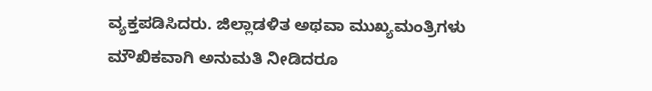ವ್ಯಕ್ತಪಡಿಸಿದರು. ಜಿಲ್ಲಾಡಳಿತ ಅಥವಾ ಮುಖ್ಯಮಂತ್ರಿಗಳು ಮೌಖಿಕವಾಗಿ ಅನುಮತಿ ನೀಡಿದರೂ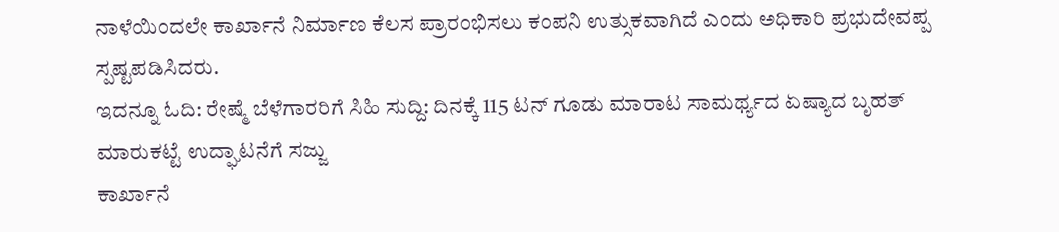ನಾಳೆಯಿಂದಲೇ ಕಾರ್ಖಾನೆ ನಿರ್ಮಾಣ ಕೆಲಸ ಪ್ರಾರಂಭಿಸಲು ಕಂಪನಿ ಉತ್ಸುಕವಾಗಿದೆ ಎಂದು ಅಧಿಕಾರಿ ಪ್ರಭುದೇವಪ್ಪ ಸ್ಪಷ್ಟಪಡಿಸಿದರು.
ಇದನ್ನೂ ಓದಿ: ರೇಷ್ಮೆ ಬೆಳೆಗಾರರಿಗೆ ಸಿಹಿ ಸುದ್ದಿ: ದಿನಕ್ಕೆ 115 ಟನ್ ಗೂಡು ಮಾರಾಟ ಸಾಮರ್ಥ್ಯದ ಏಷ್ಯಾದ ಬೃಹತ್ ಮಾರುಕಟ್ಟೆ ಉದ್ಘಾಟನೆಗೆ ಸಜ್ಜು
ಕಾರ್ಖಾನೆ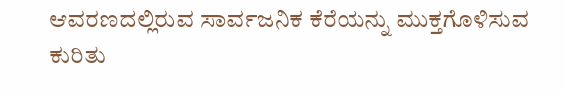ಆವರಣದಲ್ಲಿರುವ ಸಾರ್ವಜನಿಕ ಕೆರೆಯನ್ನು ಮುಕ್ತಗೊಳಿಸುವ ಕುರಿತು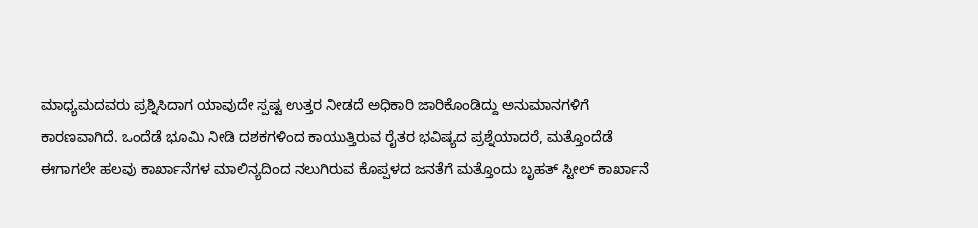ಮಾಧ್ಯಮದವರು ಪ್ರಶ್ನಿಸಿದಾಗ ಯಾವುದೇ ಸ್ಪಷ್ಟ ಉತ್ತರ ನೀಡದೆ ಅಧಿಕಾರಿ ಜಾರಿಕೊಂಡಿದ್ದು ಅನುಮಾನಗಳಿಗೆ ಕಾರಣವಾಗಿದೆ. ಒಂದೆಡೆ ಭೂಮಿ ನೀಡಿ ದಶಕಗಳಿಂದ ಕಾಯುತ್ತಿರುವ ರೈತರ ಭವಿಷ್ಯದ ಪ್ರಶ್ನೆಯಾದರೆ, ಮತ್ತೊಂದೆಡೆ ಈಗಾಗಲೇ ಹಲವು ಕಾರ್ಖಾನೆಗಳ ಮಾಲಿನ್ಯದಿಂದ ನಲುಗಿರುವ ಕೊಪ್ಪಳದ ಜನತೆಗೆ ಮತ್ತೊಂದು ಬೃಹತ್ ಸ್ಟೀಲ್ ಕಾರ್ಖಾನೆ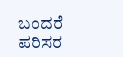ಬಂದರೆ ಪರಿಸರ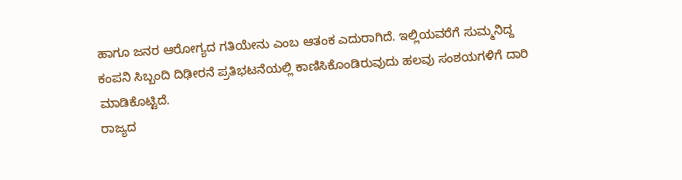ಹಾಗೂ ಜನರ ಆರೋಗ್ಯದ ಗತಿಯೇನು ಎಂಬ ಆತಂಕ ಎದುರಾಗಿದೆ. ಇಲ್ಲಿಯವರೆಗೆ ಸುಮ್ಮನಿದ್ದ ಕಂಪನಿ ಸಿಬ್ಬಂದಿ ದಿಢೀರನೆ ಪ್ರತಿಭಟನೆಯಲ್ಲಿ ಕಾಣಿಸಿಕೊಂಡಿರುವುದು ಹಲವು ಸಂಶಯಗಳಿಗೆ ದಾರಿ ಮಾಡಿಕೊಟ್ಟಿದೆ.
ರಾಜ್ಯದ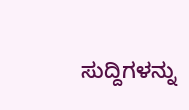ಸುದ್ದಿಗಳನ್ನು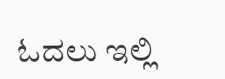ಓದಲು ಇಲ್ಲಿ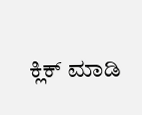ಕ್ಲಿಕ್ ಮಾಡಿ